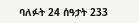ባለፉት 24 ሰዓታት 233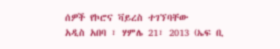ሰዎች የኮሮና ቫይረስ ተገኘባቸው
አዲስ አበባ ፣ ሃምሌ 21፣ 2013 (ኤፍ ቢ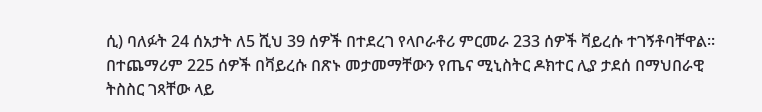ሲ) ባለፉት 24 ሰአታት ለ5 ሺህ 39 ሰዎች በተደረገ የላቦራቶሪ ምርመራ 233 ሰዎች ቫይረሱ ተገኝቶባቸዋል፡፡
በተጨማሪም 225 ሰዎች በቫይረሱ በጽኑ መታመማቸውን የጤና ሚኒስትር ዶክተር ሊያ ታደሰ በማህበራዊ ትስስር ገጻቸው ላይ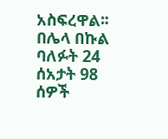አስፍረዋል፡፡
በሌላ በኩል ባለፉት 24 ሰአታት 98 ሰዎች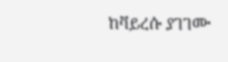ከቫይረሱ ያገገሙ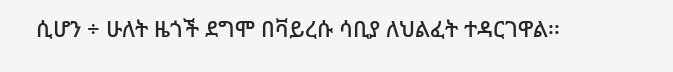ሲሆን ÷ ሁለት ዜጎች ደግሞ በቫይረሱ ሳቢያ ለህልፈት ተዳርገዋል፡፡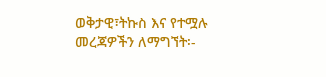ወቅታዊ፣ትኩስ እና የተሟሉ መረጃዎችን ለማግኘት፡-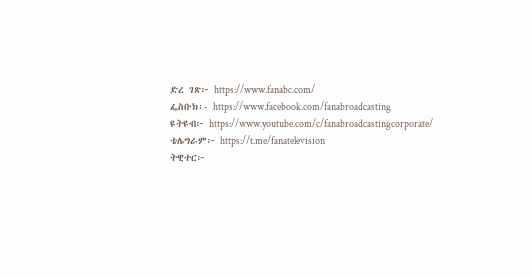ድረ ገጽ፦ https://www.fanabc.com/
ፌስቡክ፡- https://www.facebook.com/fanabroadcasting
ዩትዩብ፦ https://www.youtube.com/c/fanabroadcastingcorporate/
ቴሌግራም፦ https://t.me/fanatelevision
ትዊተር፦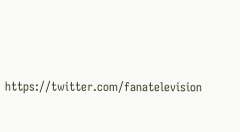https://twitter.com/fanatelevision